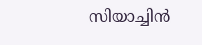സിയാച്ചിന്‍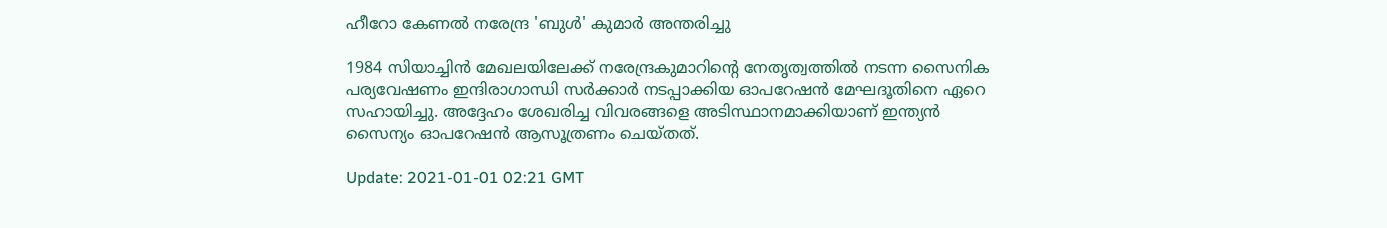ഹീറോ കേണല്‍ നരേന്ദ്ര 'ബുള്‍' കുമാര്‍ അന്തരിച്ചു

1984 സിയാച്ചിന്‍ മേഖലയിലേക്ക് നരേന്ദ്രകുമാറിന്റെ നേതൃത്വത്തില്‍ നടന്ന സൈനിക പര്യവേഷണം ഇന്ദിരാഗാന്ധി സര്‍ക്കാര്‍ നടപ്പാക്കിയ ഓപറേഷന്‍ മേഘദൂതിനെ ഏറെ സഹായിച്ചു. അദ്ദേഹം ശേഖരിച്ച വിവരങ്ങളെ അടിസ്ഥാനമാക്കിയാണ് ഇന്ത്യന്‍ സൈന്യം ഓപറേഷന്‍ ആസൂത്രണം ചെയ്തത്.

Update: 2021-01-01 02:21 GMT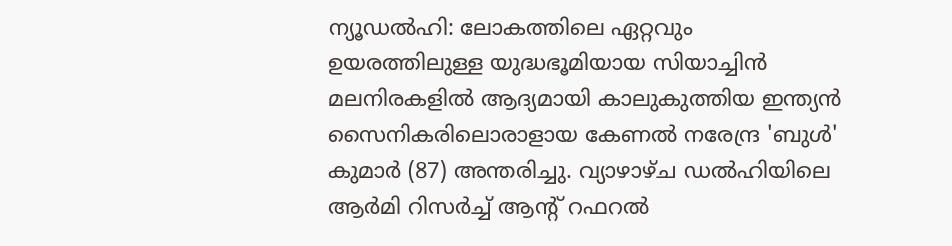ന്യൂഡല്‍ഹി: ലോകത്തിലെ ഏറ്റവും ഉയരത്തിലുള്ള യുദ്ധഭൂമിയായ സിയാച്ചിന്‍ മലനിരകളില്‍ ആദ്യമായി കാലുകുത്തിയ ഇന്ത്യന്‍ സൈനികരിലൊരാളായ കേണല്‍ നരേന്ദ്ര 'ബുള്‍' കുമാര്‍ (87) അന്തരിച്ചു. വ്യാഴാഴ്ച ഡല്‍ഹിയിലെ ആര്‍മി റിസര്‍ച്ച് ആന്റ് റഫറല്‍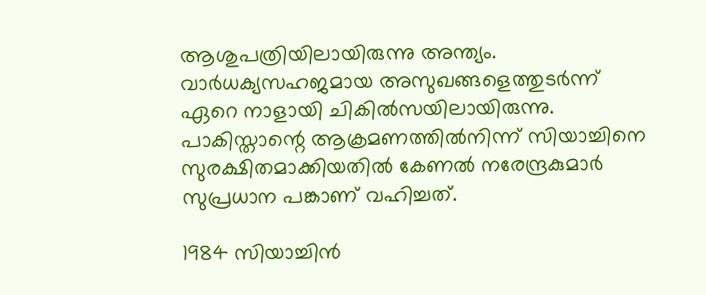ആശുപത്രിയിലായിരുന്നു അന്ത്യം. വാര്‍ധക്യസഹജമായ അസുഖങ്ങളെത്തുടര്‍ന്ന് ഏറെ നാളായി ചികില്‍സയിലായിരുന്നു. പാകിസ്താന്റെ ആക്രമണത്തില്‍നിന്ന് സിയാച്ചിനെ സുരക്ഷിതമാക്കിയതില്‍ കേണല്‍ നരേന്ദ്രകുമാര്‍ സുപ്രധാന പങ്കാണ് വഹിച്ചത്.

1984 സിയാച്ചിന്‍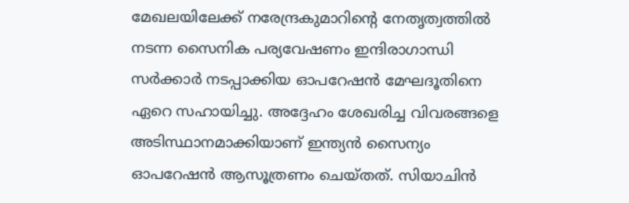മേഖലയിലേക്ക് നരേന്ദ്രകുമാറിന്റെ നേതൃത്വത്തില്‍ നടന്ന സൈനിക പര്യവേഷണം ഇന്ദിരാഗാന്ധി സര്‍ക്കാര്‍ നടപ്പാക്കിയ ഓപറേഷന്‍ മേഘദൂതിനെ ഏറെ സഹായിച്ചു. അദ്ദേഹം ശേഖരിച്ച വിവരങ്ങളെ അടിസ്ഥാനമാക്കിയാണ് ഇന്ത്യന്‍ സൈന്യം ഓപറേഷന്‍ ആസൂത്രണം ചെയ്തത്. സിയാചിന്‍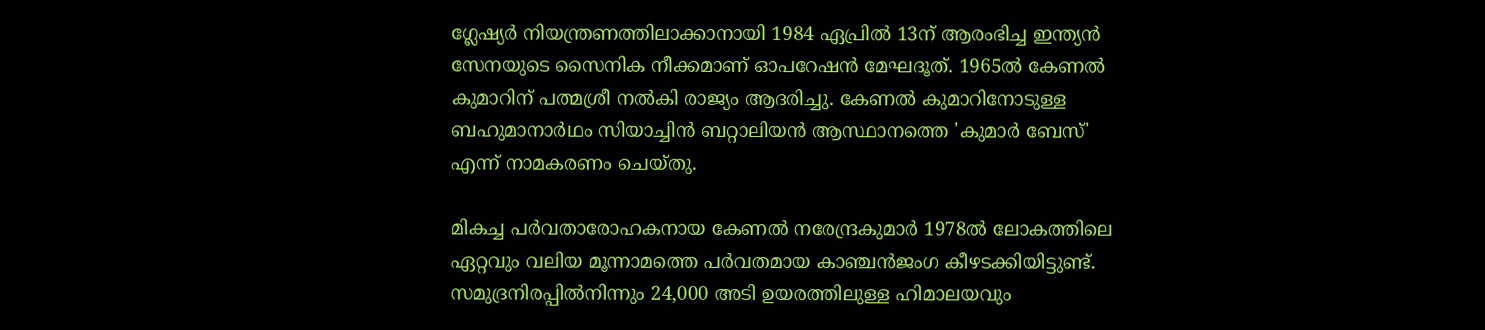ഗ്ലേഷ്യര്‍ നിയന്ത്രണത്തിലാക്കാനായി 1984 ഏപ്രില്‍ 13ന് ആരംഭിച്ച ഇന്ത്യന്‍ സേനയുടെ സൈനിക നീക്കമാണ് ഓപറേഷന്‍ മേഘദൂത്. 1965ല്‍ കേണല്‍ കുമാറിന് പത്മശ്രീ നല്‍കി രാജ്യം ആദരിച്ചു. കേണല്‍ കുമാറിനോടുള്ള ബഹുമാനാര്‍ഥം സിയാച്ചിന്‍ ബറ്റാലിയന്‍ ആസ്ഥാനത്തെ 'കുമാര്‍ ബേസ്' എന്ന് നാമകരണം ചെയ്തു.

മികച്ച പര്‍വതാരോഹകനായ കേണല്‍ നരേന്ദ്രകുമാര്‍ 1978ല്‍ ലോകത്തിലെ ഏറ്റവും വലിയ മൂന്നാമത്തെ പര്‍വതമായ കാഞ്ചന്‍ജംഗ കീഴടക്കിയിട്ടുണ്ട്. സമുദ്രനിരപ്പില്‍നിന്നും 24,000 അടി ഉയരത്തിലുള്ള ഹിമാലയവും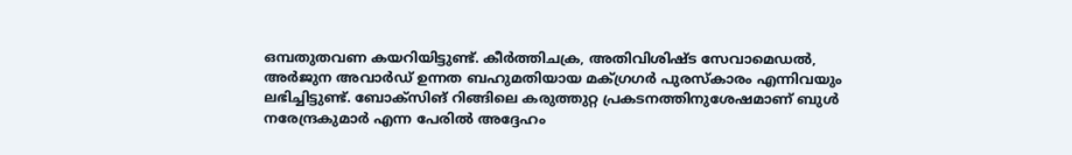ഒമ്പതുതവണ കയറിയിട്ടുണ്ട്. കീര്‍ത്തിചക്ര, അതിവിശിഷ്ട സേവാമെഡല്‍, അര്‍ജുന അവാര്‍ഡ് ഉന്നത ബഹുമതിയായ മക്ഗ്രഗര്‍ പുരസ്‌കാരം എന്നിവയും ലഭിച്ചിട്ടുണ്ട്. ബോക്‌സിങ് റിങ്ങിലെ കരുത്തുറ്റ പ്രകടനത്തിനുശേഷമാണ് ബുള്‍ നരേന്ദ്രകുമാര്‍ എന്ന പേരില്‍ അദ്ദേഹം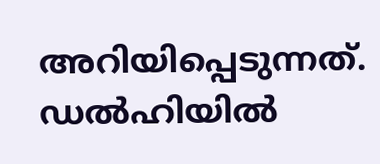അറിയിപ്പെടുന്നത്. ഡല്‍ഹിയില്‍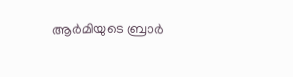ആര്‍മിയുടെ ബ്രാര്‍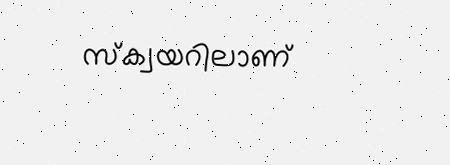സ്‌ക്വയറിലാണ്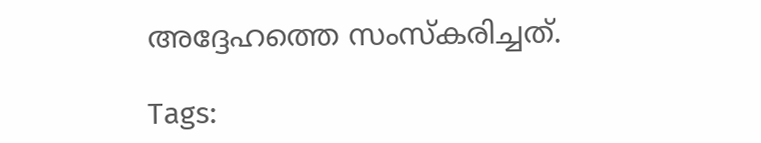അദ്ദേഹത്തെ സംസ്‌കരിച്ചത്.

Tags: